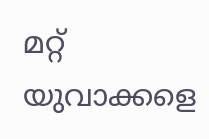മറ്റ് യുവാക്കളെ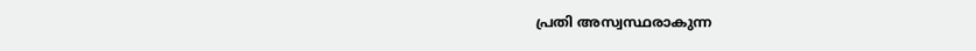പ്രതി അസ്വസ്ഥരാകുന്ന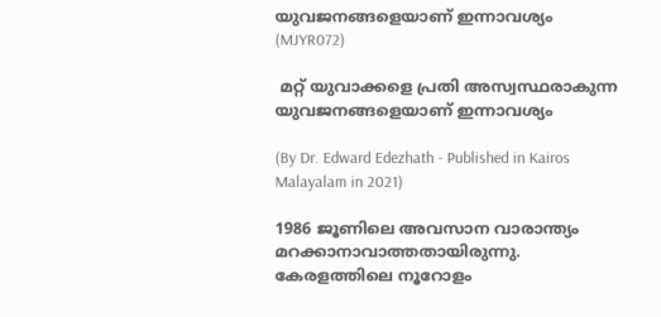യുവജനങ്ങളെയാണ് ഇന്നാവശ്യം (MJYR072)

 മറ്റ് യുവാക്കളെ പ്രതി അസ്വസ്ഥരാകുന്ന യുവജനങ്ങളെയാണ് ഇന്നാവശ്യം

(By Dr. Edward Edezhath - Published in Kairos Malayalam in 2021)

1986 ജൂണിലെ അവസാന വാരാന്ത്യം മറക്കാനാവാത്തതായിരുന്നു. കേരളത്തിലെ നൂറോളം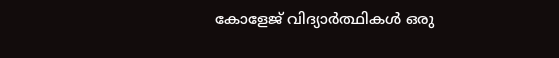കോളേജ് വിദ്യാർത്ഥികള്‍ ഒരു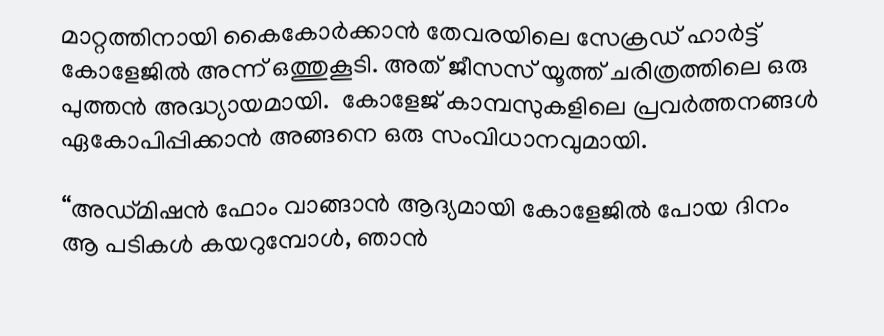മാറ്റത്തിനായി കൈകോർക്കാൻ തേവരയിലെ സേക്രഡ് ഹാർട്ട് കോളേജില്‍ അന്ന് ഒത്തുകൂടി. അത് ജീസസ് യൂത്ത് ചരിത്രത്തിലെ ഒരു പുത്തന്‍ അദ്ധ്യായമായി.  കോളേജ് കാമ്പസുകളിലെ പ്രവർത്തനങ്ങള്‍ ഏകോപിപ്പിക്കാന്‍ അങ്ങനെ ഒരു സംവിധാനവുമായി.

“അഡ്‌മിഷൻ ഫോം വാങ്ങാന്‍ ആദ്യമായി കോളേജിൽ പോയ ദിനം ആ പടികൾ കയറുമ്പോൾ, ഞാൻ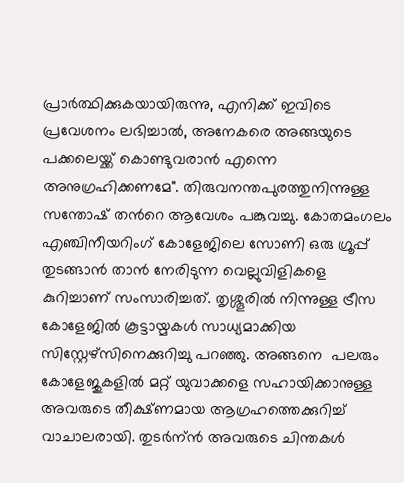പ്രാർത്ഥിക്കുകയായിരുന്നു, എനിക്ക് ഇവിടെ പ്രവേശനം ലഭിച്ചാൽ, അനേകരെ അങ്ങയുടെ പക്കലെയ്ക്ക് കൊണ്ടുവരാന്‍ എന്നെ അനുഗ്രഹിക്കണമേ". തിരുവനന്തപുരത്തുനിന്നുള്ള സന്തോഷ് തന്‍റെ ആവേശം പങ്കുവച്ചു. കോതമംഗലം എഞ്ചിനീയറിംഗ് കോളേജിലെ സോണി ഒരു ഗ്രൂപ്പ് തുടങ്ങാൻ താൻ നേരിടുന്ന വെല്ലുവിളികളെ കുറിച്ചാണ് സംസാരിച്ചത്. തൃശ്ശൂരിൽ നിന്നുള്ള ട്രീസ കോളേജിൽ കൂട്ടായ്മകൾ സാധ്യമാക്കിയ സിസ്റ്റേഴ്സിനെക്കുറിച്ചു പറഞ്ഞു. അങ്ങനെ  പലരും കോളേജുകളില്‍ മറ്റ് യുവാക്കളെ സഹായിക്കാനുള്ള അവരുടെ തീക്ഷ്ണമായ ആഗ്രഹത്തെക്കുറിച്ച് വാചാലരായി. തുടര്‍ന്ന്‍ അവരുടെ ചിന്തകള്‍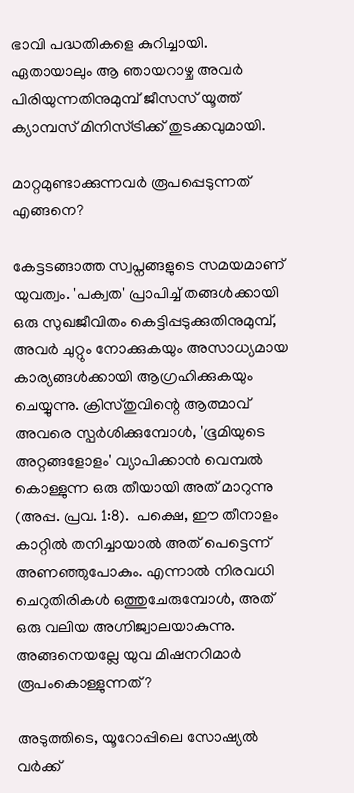ഭാവി പദ്ധതികളെ കുറിച്ചായി. ഏതായാലും ആ ഞായറാഴ്ച അവർ പിരിയുന്നതിനുമുമ്പ് ജീസസ് യൂത്ത് ക്യാമ്പസ് മിനിസ്ട്രിക്ക് തുടക്കവുമായി.

മാറ്റമുണ്ടാക്കുന്നവർ രൂപപ്പെടുന്നത് എങ്ങനെ?

കേട്ടടങ്ങാത്ത സ്വപ്നങ്ങളുടെ സമയമാണ് യുവത്വം. 'പക്വത' പ്രാപിച്ച് തങ്ങൾക്കായി ഒരു സുഖജീവിതം കെട്ടിപ്പടുക്കുതിനുമുമ്പ്, അവർ ചുറ്റും നോക്കുകയും അസാധ്യമായ കാര്യങ്ങൾക്കായി ആഗ്രഹിക്കുകയും ചെയ്യുന്നു. ക്രിസ്തുവിന്റെ ആത്മാവ് അവരെ സ്പർശിക്കുമ്പോൾ, 'ഭൂമിയുടെ അറ്റങ്ങളോളം' വ്യാപിക്കാൻ വെമ്പല്‍ കൊള്ളുന്ന ഒരു തീയായി അത് മാറുന്നു (അപ്പ. പ്രവ. 1:8).  പക്ഷെ, ഈ തീനാളം കാറ്റിൽ തനിച്ചായാൽ അത് പെട്ടെന്ന് അണഞ്ഞുപോകും. എന്നാൽ നിരവധി ചെറുതിരികള്‍ ഒത്തുചേരുമ്പോൾ, അത് ഒരു വലിയ അഗ്നിജ്വാലയാകുന്നു. അങ്ങനെയല്ലേ യുവ മിഷനറിമാര്‍ രൂപംകൊള്ളുന്നത്?

അടുത്തിടെ, യൂറോപ്പിലെ സോഷ്യൽ വർക്ക്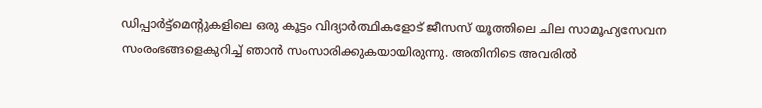ഡിപ്പാർട്ട്‌മെന്റുകളിലെ ഒരു കൂട്ടം വിദ്യാർത്ഥികളോട് ജീസസ് യൂത്തിലെ ചില സാമൂഹ്യസേവന സംരംഭങ്ങളെകുറിച്ച് ഞാന്‍ സംസാരിക്കുകയായിരുന്നു. അതിനിടെ അവരിൽ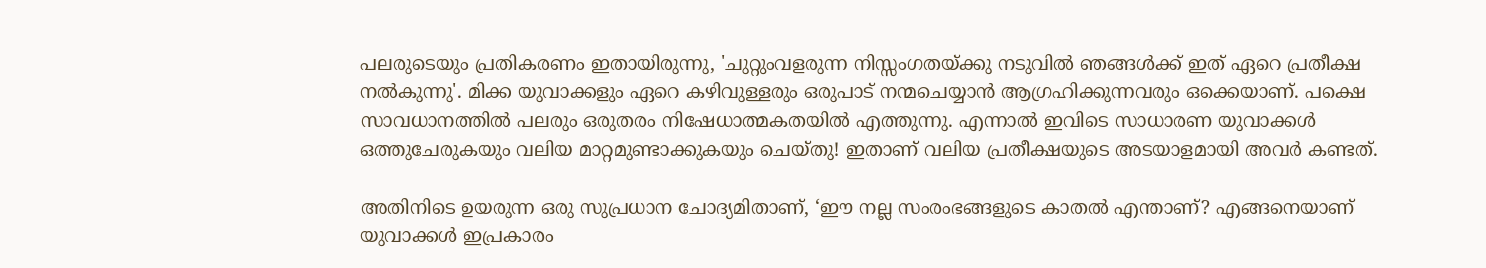പലരുടെയും പ്രതികരണം ഇതായിരുന്നു, 'ചുറ്റുംവളരുന്ന നിസ്സംഗതയ്ക്കു നടുവില്‍ ഞങ്ങൾക്ക് ഇത് ഏറെ പ്രതീക്ഷ നൽകുന്നു'. മിക്ക യുവാക്കളും ഏറെ കഴിവുള്ളരും ഒരുപാട് നന്മചെയ്യാൻ ആഗ്രഹിക്കുന്നവരും ഒക്കെയാണ്. പക്ഷെ സാവധാനത്തില്‍ പലരും ഒരുതരം നിഷേധാത്മകതയില്‍ എത്തുന്നു. എന്നാൽ ഇവിടെ സാധാരണ യുവാക്കൾ ഒത്തുചേരുകയും വലിയ മാറ്റമുണ്ടാക്കുകയും ചെയ്തു! ഇതാണ് വലിയ പ്രതീക്ഷയുടെ അടയാളമായി അവര്‍ കണ്ടത്.

അതിനിടെ ഉയരുന്ന ഒരു സുപ്രധാന ചോദ്യമിതാണ്, ‘ഈ നല്ല സംരംഭങ്ങളുടെ കാതൽ എന്താണ്? എങ്ങനെയാണ് യുവാക്കള്‍ ഇപ്രകാരം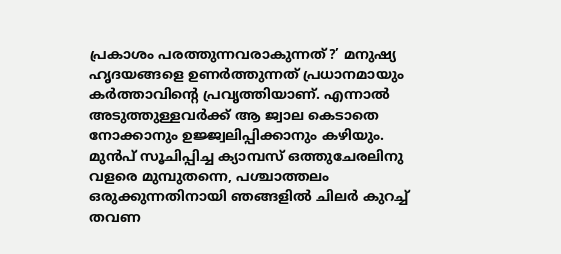പ്രകാശം പരത്തുന്നവരാകുന്നത്?’ മനുഷ്യ ഹൃദയങ്ങളെ ഉണർത്തുന്നത് പ്രധാനമായും കർത്താവിന്റെ പ്രവൃത്തിയാണ്. എന്നാൽ അടുത്തുള്ളവര്‍ക്ക് ആ ജ്വാല കെടാതെ നോക്കാനും ഉജ്ജ്വലിപ്പിക്കാനും കഴിയും. മുന്‍പ് സൂചിപ്പിച്ച ക്യാമ്പസ് ഒത്തുചേരലിനു വളരെ മുമ്പുതന്നെ, പശ്ചാത്തലം ഒരുക്കുന്നതിനായി ഞങ്ങളിൽ ചിലർ കുറച്ച് തവണ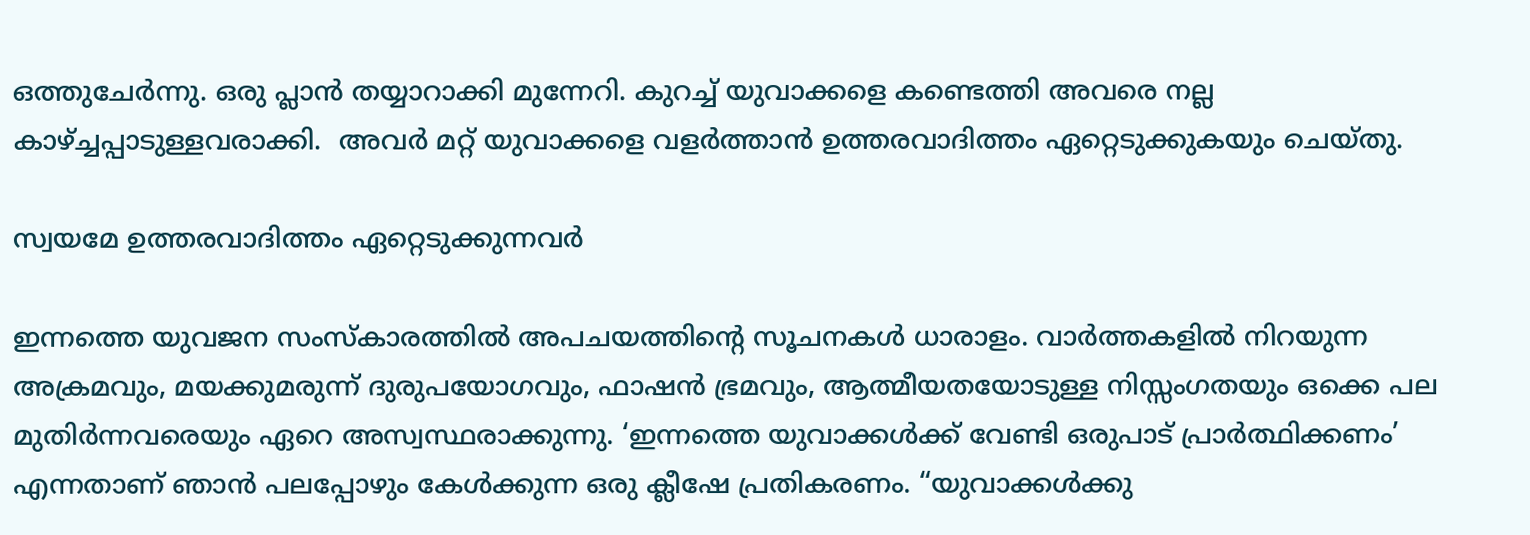ഒത്തുചേര്‍ന്നു. ഒരു പ്ലാൻ തയ്യാറാക്കി മുന്നേറി. കുറച്ച് യുവാക്കളെ കണ്ടെത്തി അവരെ നല്ല കാഴ്ച്ചപ്പാടുള്ളവരാക്കി.  അവര്‍ മറ്റ് യുവാക്കളെ വളര്‍ത്താന്‍ ഉത്തരവാദിത്തം ഏറ്റെടുക്കുകയും ചെയ്തു.

സ്വയമേ ഉത്തരവാദിത്തം ഏറ്റെടുക്കുന്നവർ

ഇന്നത്തെ യുവജന സംസ്കാരത്തില്‍ അപചയത്തിന്റെ സൂചനകള്‍ ധാരാളം. വാര്‍ത്തകളില്‍ നിറയുന്ന അക്രമവും, മയക്കുമരുന്ന് ദുരുപയോഗവും, ഫാഷന്‍ ഭ്രമവും, ആത്മീയതയോടുള്ള നിസ്സംഗതയും ഒക്കെ പല മുതിർന്നവരെയും ഏറെ അസ്വസ്ഥരാക്കുന്നു. ‘ഇന്നത്തെ യുവാക്കൾക്ക് വേണ്ടി ഒരുപാട് പ്രാർത്ഥിക്കണം’ എന്നതാണ് ഞാൻ പലപ്പോഴും കേൾക്കുന്ന ഒരു ക്ലീഷേ പ്രതികരണം. “യുവാക്കള്‍ക്കു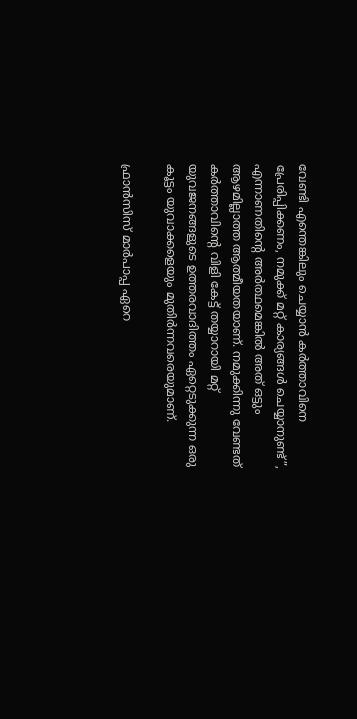വേണ്ടി എന്തെങ്കിലും ചെയ്യാൻ കർത്താവിനെ പ്രേരിപ്പിക്കണം, നമുക്ക് മറ്റ് കാര്യങ്ങൾ ചെയ്യാനുണ്ട്”, എന്നാണതിന്റെ അർത്ഥമെങ്കിൽ അത് ഒട്ടും ആഴമില്ലാത്ത ആത്മീയതയാണ്. നമുക്കിന്നു വേണ്ടത് കർത്താവിന്റെ വിളി കേട്ട് തയ്യാറായി മറ്റ് യുവജനങ്ങളുടെ ഉത്തരവാദിത്തം ഏറ്റെടുക്കുന്ന ഒരു കൂട്ടം യുവാക്കളെയും മുതിര്‍ന്നവരെയുമാണ്.

ഫ്രാൻസിസ് മാർപാപ്പ ഏറെ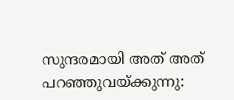സുന്ദരമായി അത് അത് പറഞ്ഞുവയ്ക്കുന്നു: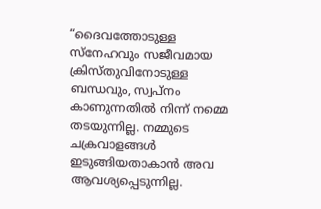“ദൈവത്തോടുള്ള സ്നേഹവും സജീവമായ ക്രിസ്തുവിനോടുള്ള ബന്ധവും, സ്വപ്നം കാണുന്നതിൽ നിന്ന് നമ്മെ തടയുന്നില്ല. നമ്മുടെ ചക്രവാളങ്ങൾ ഇടുങ്ങിയതാകാൻ അവ ആവശ്യപ്പെടുന്നില്ല.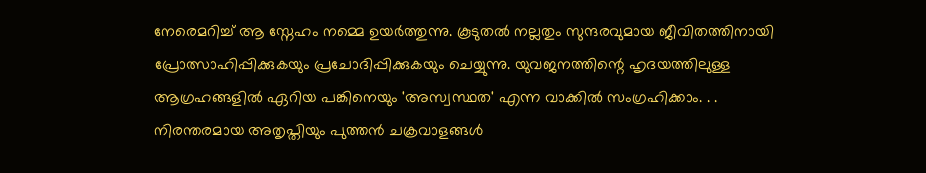നേരെമറിച്ച് ആ സ്നേഹം നമ്മെ ഉയർത്തുന്നു. കൂടുതൽ നല്ലതും സുന്ദരവുമായ ജീവിതത്തിനായി പ്രോത്സാഹിപ്പിക്കുകയും പ്രചോദിപ്പിക്കുകയും ചെയ്യുന്നു. യുവജനത്തിന്റെ ഹൃദയത്തിലുള്ള ആഗ്രഹങ്ങളിൽ ഏറിയ പങ്കിനെയും 'അസ്വസ്ഥത' എന്ന വാക്കിൽ സംഗ്രഹിക്കാം. . . നിരന്തരമായ അതൃപ്തിയും പുത്തൻ ചക്രവാളങ്ങൾ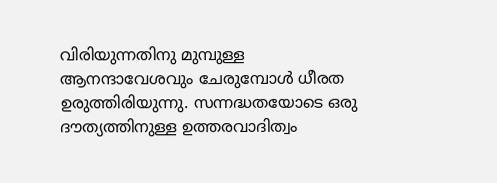വിരിയുന്നതിനു മുമ്പുള്ള ആനന്ദാവേശവും ചേരുമ്പോൾ ധീരത ഉരുത്തിരിയുന്നു. സന്നദ്ധതയോടെ ഒരു ദൗത്യത്തിനുള്ള ഉത്തരവാദിത്വം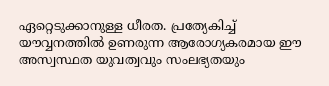ഏറ്റെടുക്കാനുള്ള ധീരത. പ്രത്യേകിച്ച് യൗവ്വനത്തിൽ ഉണരുന്ന ആരോഗ്യകരമായ ഈ അസ്വസ്ഥത യുവത്വവും സംലഭ്യതയും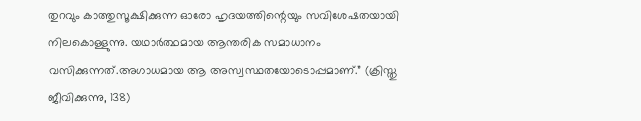തുറവും കാത്തുസൂക്ഷിക്കുന്ന ഓരോ ഹൃദയത്തിന്റെയും സവിശേഷതയായി നിലകൊള്ളുന്നു. യഥാർത്ഥമായ ആന്തരിക സമാധാനം വസിക്കുന്നത്.അഗാധമായ ആ അസ്വസ്ഥതയോടൊപ്പമാണ്.” (ക്രിസ്തു ജീവിക്കുന്നു, 138)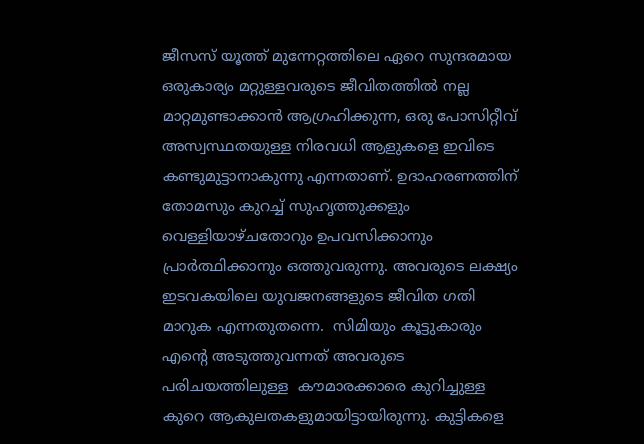ജീസസ് യൂത്ത് മുന്നേറ്റത്തിലെ ഏറെ സുന്ദരമായ ഒരുകാര്യം മറ്റുള്ളവരുടെ ജീവിതത്തിൽ നല്ല മാറ്റമുണ്ടാക്കാൻ ആഗ്രഹിക്കുന്ന, ഒരു പോസിറ്റീവ് അസ്വസ്ഥതയുള്ള നിരവധി ആളുകളെ ഇവിടെ കണ്ടുമുട്ടാനാകുന്നു എന്നതാണ്. ഉദാഹരണത്തിന് തോമസും കുറച്ച് സുഹൃത്തുക്കളും വെള്ളിയാഴ്ചതോറും ഉപവസിക്കാനും പ്രാർത്ഥിക്കാനും ഒത്തുവരുന്നു. അവരുടെ ലക്ഷ്യം ഇടവകയിലെ യുവജനങ്ങളുടെ ജീവിത ഗതി മാറുക എന്നതുതന്നെ.  സിമിയും കൂട്ടുകാരും എന്‍റെ അടുത്തുവന്നത് അവരുടെ പരിചയത്തിലുള്ള  കൗമാരക്കാരെ കുറിച്ചുള്ള കുറെ ആകുലതകളുമായിട്ടായിരുന്നു. കുട്ടികളെ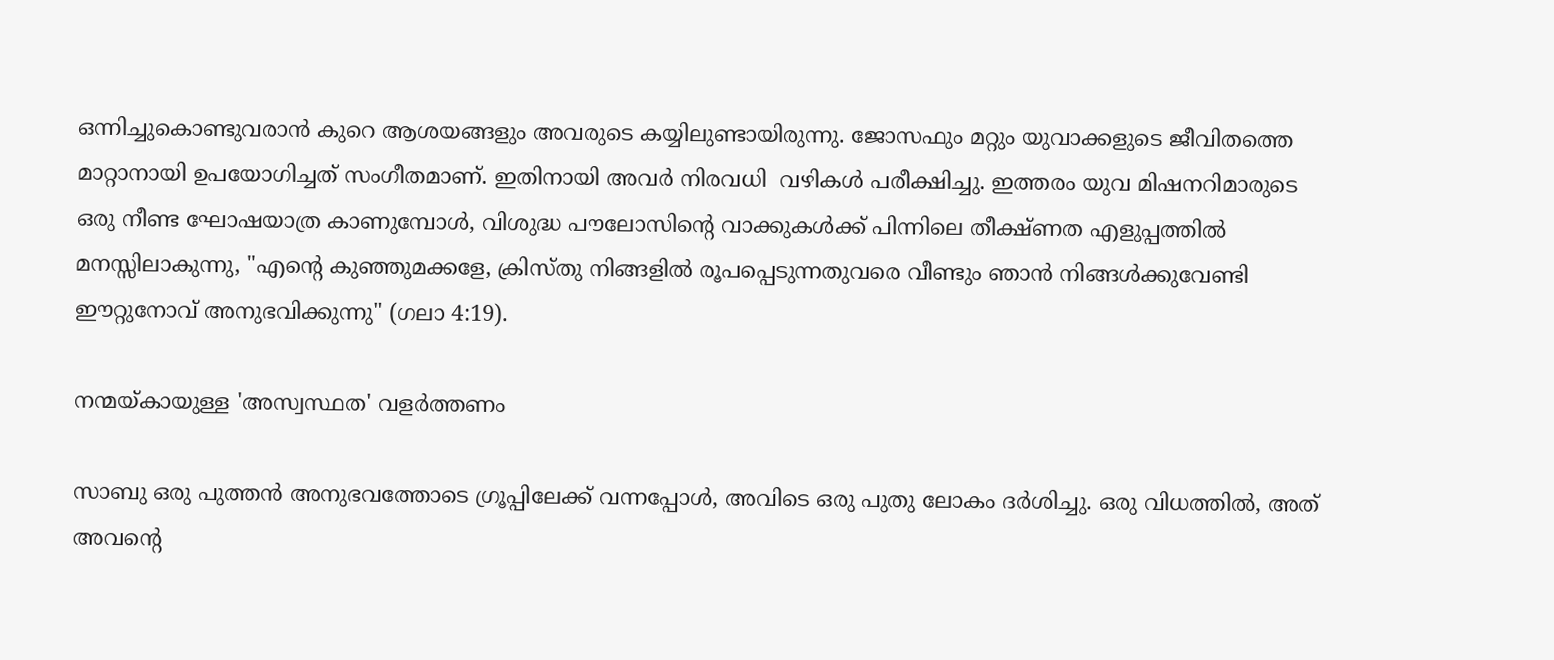ഒന്നിച്ചുകൊണ്ടുവരാന്‍ കുറെ ആശയങ്ങളും അവരുടെ കയ്യിലുണ്ടായിരുന്നു. ജോസഫും മറ്റും യുവാക്കളുടെ ജീവിതത്തെ മാറ്റാനായി ഉപയോഗിച്ചത് സംഗീതമാണ്‌. ഇതിനായി അവര്‍ നിരവധി  വഴികള്‍ പരീക്ഷിച്ചു. ഇത്തരം യുവ മിഷനറിമാരുടെ ഒരു നീണ്ട ഘോഷയാത്ര കാണുമ്പോള്‍, വിശുദ്ധ പൗലോസിന്റെ വാക്കുകൾക്ക് പിന്നിലെ തീക്ഷ്ണത എളുപ്പത്തില്‍ മനസ്സിലാകുന്നു, "എന്റെ കുഞ്ഞുമക്കളേ, ക്രിസ്തു നിങ്ങളിൽ രൂപപ്പെടുന്നതുവരെ വീണ്ടും ഞാൻ നിങ്ങള്‍ക്കുവേണ്ടി ഈറ്റുനോവ് അനുഭവിക്കുന്നു" (ഗലാ 4:19).

നന്മയ്കായുള്ള 'അസ്വസ്ഥത' വളര്‍ത്തണം

സാബു ഒരു പുത്തന്‍ അനുഭവത്തോടെ ഗ്രൂപ്പിലേക്ക് വന്നപ്പോൾ, അവിടെ ഒരു പുതു ലോകം ദര്‍ശിച്ചു. ഒരു വിധത്തില്‍, അത് അവന്റെ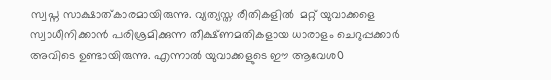സ്വപ്ന സാക്ഷാത്കാരമായിരുന്നു. വ്യത്യസ്ത രീതികളില്‍  മറ്റ് യുവാക്കളെ സ്വാധീനിക്കാന്‍ പരിശ്രമിക്കുന്ന തീക്ഷ്ണമതികളായ ധാരാളം ചെറുപ്പക്കാര്‍ അവിടെ ഉണ്ടായിരുന്നു. എന്നാൽ യുവാക്കളുടെ ഈ ആവേശ൦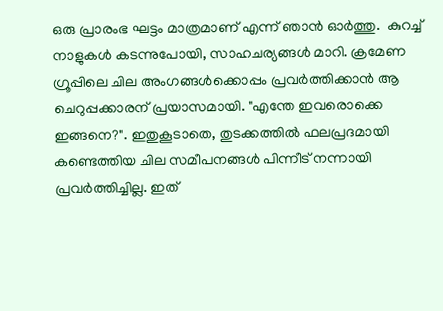ഒരു പ്രാരംഭ ഘട്ടം മാത്രമാണ്‌ എന്ന് ഞാന്‍ ഓര്‍ത്തു.  കുറച്ച് നാളുകള്‍ കടന്നുപോയി, സാഹചര്യങ്ങൾ മാറി. ക്രമേണ ഗ്രൂപ്പിലെ ചില അംഗങ്ങൾക്കൊപ്പം പ്രവർത്തിക്കാൻ ആ ചെറുപ്പക്കാരന് പ്രയാസമായി. "എന്തേ ഇവരൊക്കെ ഇങ്ങനെ?". ഇതുകൂടാതെ, തുടക്കത്തിൽ ഫലപ്രദമായി കണ്ടെത്തിയ ചില സമീപനങ്ങൾ പിന്നീട് നന്നായി പ്രവർത്തിച്ചില്ല. ഇത്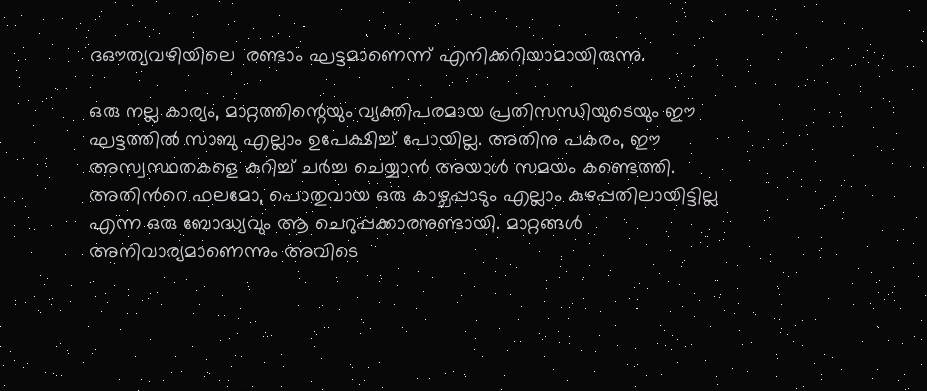ദഔത്യവഴിയിലെ  രണ്ടാം ഘട്ടമാണെന്ന് എനിക്കറിയാമായിരുന്നു.

ഒരു നല്ല കാര്യം, മാറ്റത്തിന്റെയും വ്യക്തിപരമായ പ്രതിസന്ധിയുടെയും ഈ ഘട്ടത്തിൽ സാബു എല്ലാം ഉപേക്ഷിച്ച് പോയില്ല. അതിനു പകരം, ഈ അസ്വസ്ഥതകളെ കുറിച്ച് ചര്‍ച്ച ചെയ്യാന്‍ അയാള്‍ സമയം കണ്ടെത്തി.  അതിന്‍റെ ഫലമോ, പൊതുവായ ഒരു കാഴ്ചപ്പാടും എല്ലാം കുഴപ്പതിലായിട്ടില്ല എന്ന ഒരു ബോദ്ധ്യവും ആ ചെറുപ്പക്കാരനുണ്ടായി. മാറ്റങ്ങള്‍ അനിവാര്യമാണെന്നും അവിടെ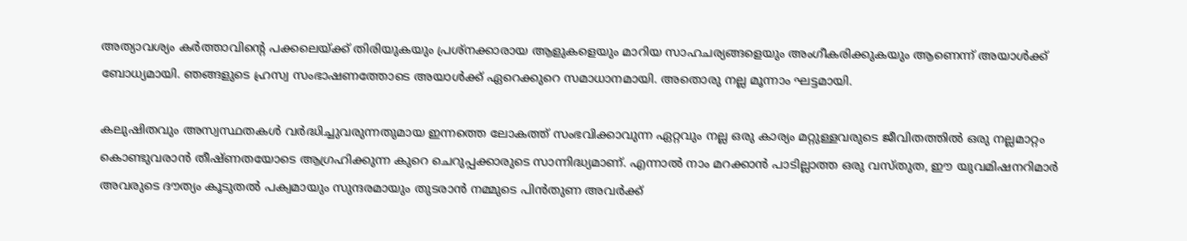അത്യാവശ്യം കര്‍ത്താവിന്റെ പക്കലെയ്ക്ക് തിരിയുകയും പ്രശ്നക്കാരായ ആളുകളെയും മാറിയ സാഹചര്യങ്ങളെയും അംഗീകരിക്കുകയും ആണെന്ന് അയാള്‍ക്ക് ബോധ്യമായി. ഞങ്ങളുടെ ഹ്രസ്വ സംഭാഷണത്തോടെ അയാള്‍ക്ക് ഏറെക്കുറെ സമാധാനമായി. അതൊരു നല്ല മൂന്നാം ഘട്ടമായി.

കലുഷിതവും അസ്വസ്ഥതകള്‍ വർദ്ധിച്ചുവരുന്നതുമായ ഇന്നത്തെ ലോകത്ത് സംഭവിക്കാവുന്ന ഏറ്റവും നല്ല ഒരു കാര്യം മറ്റുള്ളവരുടെ ജീവിതത്തിൽ ഒരു നല്ലമാറ്റം കൊണ്ടുവരാൻ തീഷ്ണതയോടെ ആഗ്രഹിക്കുന്ന കുറെ ചെറുപ്പക്കാരുടെ സാന്നിദ്ധ്യമാണ്. എന്നാൽ നാം മറക്കാൻ പാടില്ലാത്ത ഒരു വസ്തുത, ഈ യുവമിഷനറിമാർ അവരുടെ ദൗത്യം കൂടുതൽ പക്വമായും സുന്ദരമായും തുടരാന്‍ നമ്മുടെ പിന്‍തുണ അവര്‍ക്ക്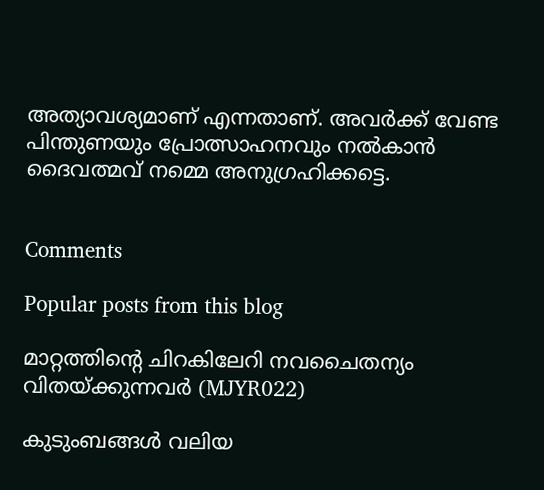അത്യാവശ്യമാണ് എന്നതാണ്. അവര്‍ക്ക് വേണ്ട പിന്തുണയും പ്രോത്സാഹനവും നല്‍കാന്‍ ദൈവത്മവ് നമ്മെ അനുഗ്രഹിക്കട്ടെ.


Comments

Popular posts from this blog

മാറ്റത്തിന്റെ ചിറകിലേറി നവചൈതന്യം വിതയ്ക്കുന്നവര്‍ (MJYR022)

കുടുംബങ്ങൾ വലിയ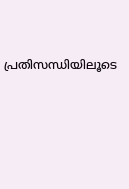പ്രതിസന്ധിയിലൂടെ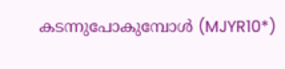കടന്നുപോകുമ്പോൾ (MJYR10*)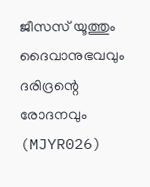ജീസസ് യൂത്തും ദൈവാനുഭവവും ദരിദ്രന്റെ രോദനവും (MJYR026)